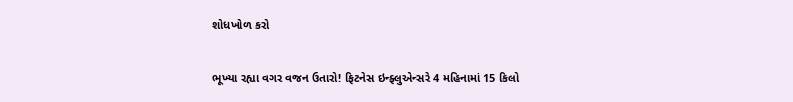શોધખોળ કરો

ભૂખ્યા રહ્યા વગર વજન ઉતારો! ફિટનેસ ઇન્ફ્લુએન્સરે 4 મહિનામાં 15 કિલો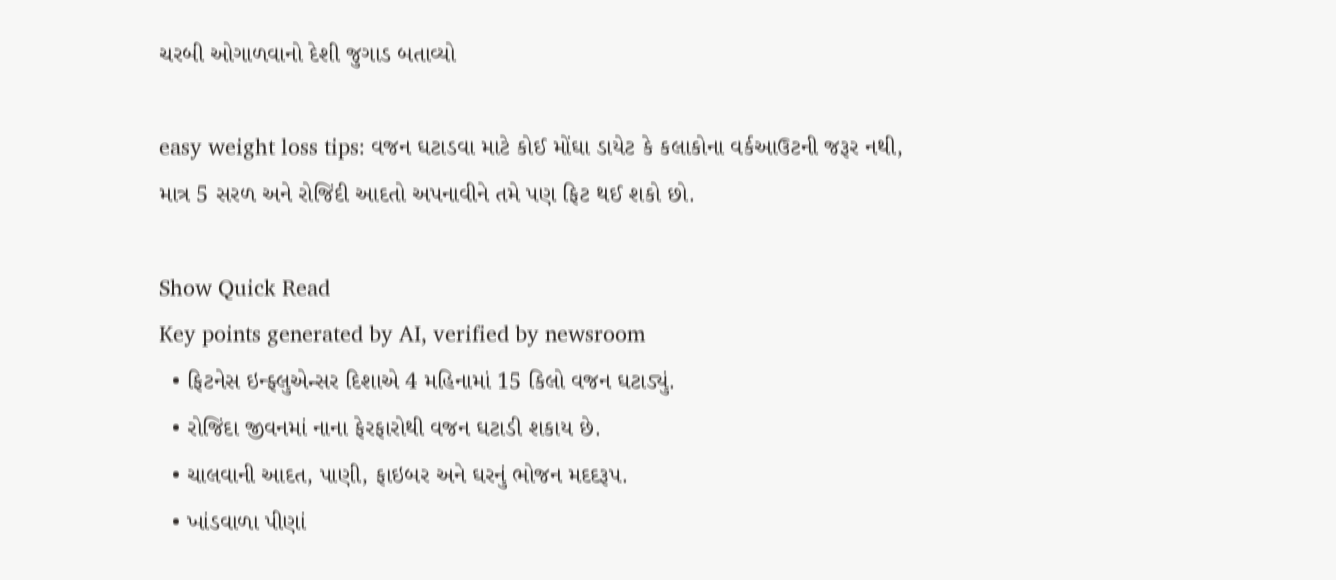ચરબી ઓગાળવાનો દેશી જુગાડ બતાવ્યો

easy weight loss tips: વજન ઘટાડવા માટે કોઈ મોંઘા ડાયેટ કે કલાકોના વર્કઆઉટની જરૂર નથી, માત્ર 5 સરળ અને રોજિંદી આદતો અપનાવીને તમે પણ ફિટ થઈ શકો છો.

Show Quick Read
Key points generated by AI, verified by newsroom
  • ફિટનેસ ઇન્ફ્લુએન્સર દિશાએ 4 મહિનામાં 15 કિલો વજન ઘટાડ્યું.
  • રોજિંદા જીવનમાં નાના ફેરફારોથી વજન ઘટાડી શકાય છે.
  • ચાલવાની આદત, પાણી, ફાઇબર અને ઘરનું ભોજન મદદરૂપ.
  • ખાંડવાળા પીણાં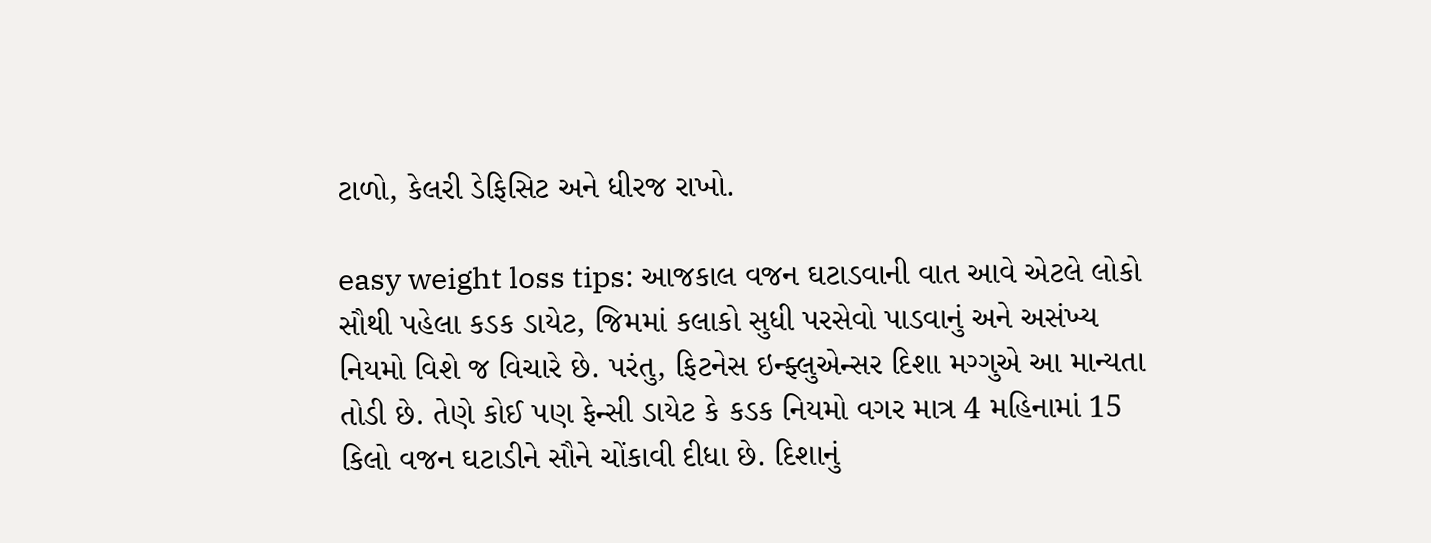ટાળો, કેલરી ડેફિસિટ અને ધીરજ રાખો.

easy weight loss tips: આજકાલ વજન ઘટાડવાની વાત આવે એટલે લોકો સૌથી પહેલા કડક ડાયેટ, જિમમાં કલાકો સુધી પરસેવો પાડવાનું અને અસંખ્ય નિયમો વિશે જ વિચારે છે. પરંતુ, ફિટનેસ ઇન્ફ્લુએન્સર દિશા મગ્ગુએ આ માન્યતા તોડી છે. તેણે કોઈ પણ ફેન્સી ડાયેટ કે કડક નિયમો વગર માત્ર 4 મહિનામાં 15 કિલો વજન ઘટાડીને સૌને ચોંકાવી દીધા છે. દિશાનું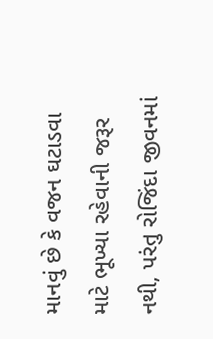માનવું છે કે વજન ઘટાડવા માટે ભૂખ્યા રહેવાની જરૂર નથી, પરંતુ રોજિંદા જીવનમાં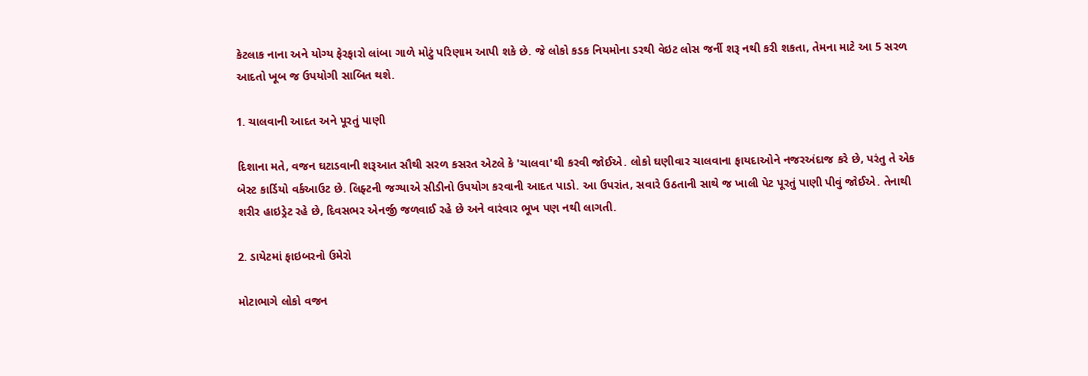કેટલાક નાના અને યોગ્ય ફેરફારો લાંબા ગાળે મોટું પરિણામ આપી શકે છે. જે લોકો કડક નિયમોના ડરથી વેઇટ લોસ જર્ની શરૂ નથી કરી શકતા, તેમના માટે આ 5 સરળ આદતો ખૂબ જ ઉપયોગી સાબિત થશે.

1. ચાલવાની આદત અને પૂરતું પાણી

દિશાના મતે, વજન ઘટાડવાની શરૂઆત સૌથી સરળ કસરત એટલે કે 'ચાલવા'થી કરવી જોઈએ. લોકો ઘણીવાર ચાલવાના ફાયદાઓને નજરઅંદાજ કરે છે, પરંતુ તે એક બેસ્ટ કાર્ડિયો વર્કઆઉટ છે. લિફ્ટની જગ્યાએ સીડીનો ઉપયોગ કરવાની આદત પાડો. આ ઉપરાંત, સવારે ઉઠતાની સાથે જ ખાલી પેટ પૂરતું પાણી પીવું જોઈએ. તેનાથી શરીર હાઇડ્રેટ રહે છે, દિવસભર એનર્જી જળવાઈ રહે છે અને વારંવાર ભૂખ પણ નથી લાગતી.

2. ડાયેટમાં ફાઇબરનો ઉમેરો

મોટાભાગે લોકો વજન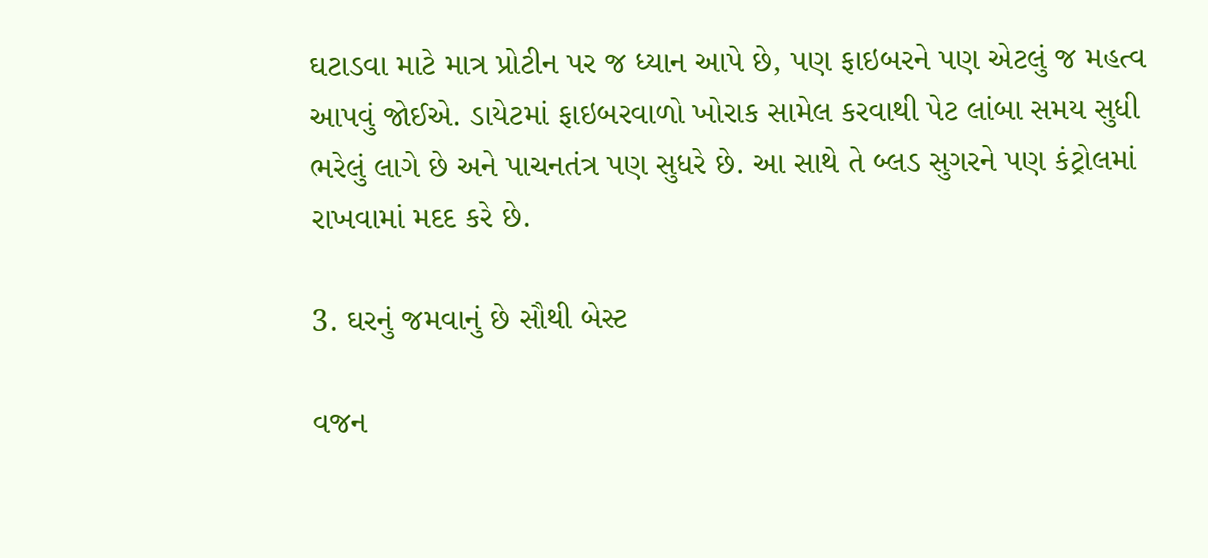ઘટાડવા માટે માત્ર પ્રોટીન પર જ ધ્યાન આપે છે, પણ ફાઇબરને પણ એટલું જ મહત્વ આપવું જોઈએ. ડાયેટમાં ફાઇબરવાળો ખોરાક સામેલ કરવાથી પેટ લાંબા સમય સુધી ભરેલું લાગે છે અને પાચનતંત્ર પણ સુધરે છે. આ સાથે તે બ્લડ સુગરને પણ કંટ્રોલમાં રાખવામાં મદદ કરે છે.

3. ઘરનું જમવાનું છે સૌથી બેસ્ટ

વજન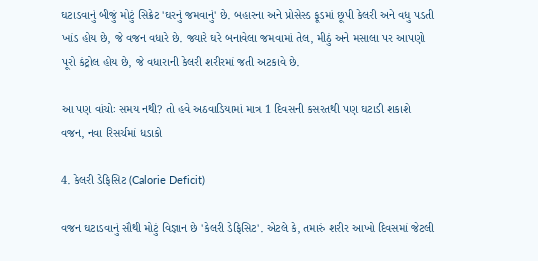ઘટાડવાનું બીજું મોટું સિક્રેટ 'ઘરનું જમવાનું' છે. બહારના અને પ્રોસેસ્ડ ફૂડમાં છૂપી કેલરી અને વધુ પડતી ખાંડ હોય છે, જે વજન વધારે છે. જ્યારે ઘરે બનાવેલા જમવામાં તેલ, મીઠું અને મસાલા પર આપણો પૂરો કંટ્રોલ હોય છે, જે વધારાની કેલરી શરીરમાં જતી અટકાવે છે.

આ પણ વાંચોઃ સમય નથી? તો હવે અઠવાડિયામાં માત્ર 1 દિવસની કસરતથી પણ ઘટાડી શકાશે વજન, નવા રિસર્ચમાં ધડાકો

4. કેલરી ડેફિસિટ (Calorie Deficit)

વજન ઘટાડવાનું સૌથી મોટું વિજ્ઞાન છે 'કેલરી ડેફિસિટ'. એટલે કે, તમારું શરીર આખો દિવસમાં જેટલી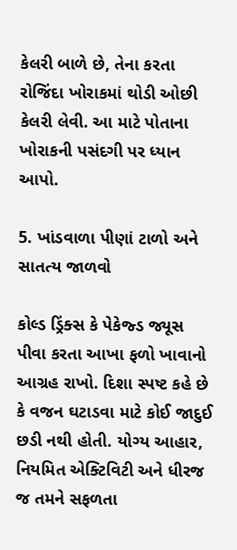કેલરી બાળે છે, તેના કરતા રોજિંદા ખોરાકમાં થોડી ઓછી કેલરી લેવી. આ માટે પોતાના ખોરાકની પસંદગી પર ધ્યાન આપો.

5. ખાંડવાળા પીણાં ટાળો અને સાતત્ય જાળવો

કોલ્ડ ડ્રિંક્સ કે પેકેજ્ડ જ્યૂસ પીવા કરતા આખા ફળો ખાવાનો આગ્રહ રાખો. દિશા સ્પષ્ટ કહે છે કે વજન ઘટાડવા માટે કોઈ જાદુઈ છડી નથી હોતી. યોગ્ય આહાર, નિયમિત એક્ટિવિટી અને ધીરજ જ તમને સફળતા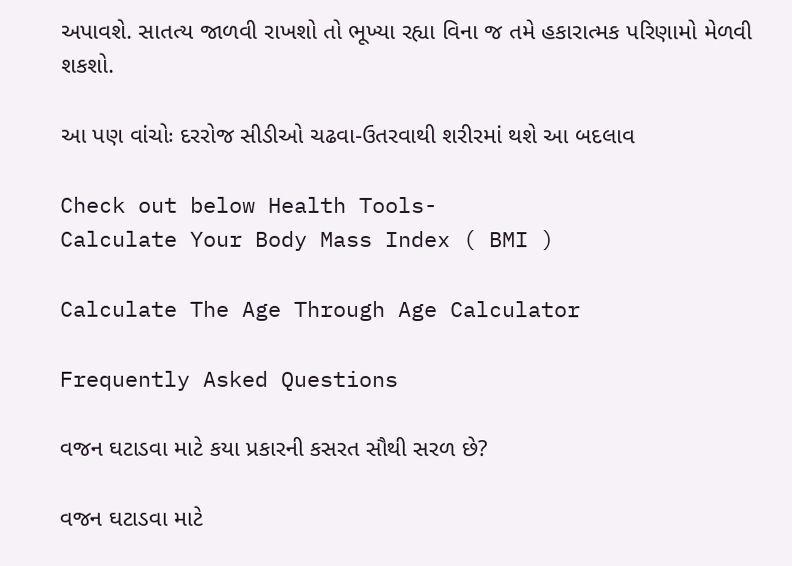અપાવશે. સાતત્ય જાળવી રાખશો તો ભૂખ્યા રહ્યા વિના જ તમે હકારાત્મક પરિણામો મેળવી શકશો.

આ પણ વાંચોઃ દરરોજ સીડીઓ ચઢવા-ઉતરવાથી શરીરમાં થશે આ બદલાવ

Check out below Health Tools-
Calculate Your Body Mass Index ( BMI )

Calculate The Age Through Age Calculator

Frequently Asked Questions

વજન ઘટાડવા માટે કયા પ્રકારની કસરત સૌથી સરળ છે?

વજન ઘટાડવા માટે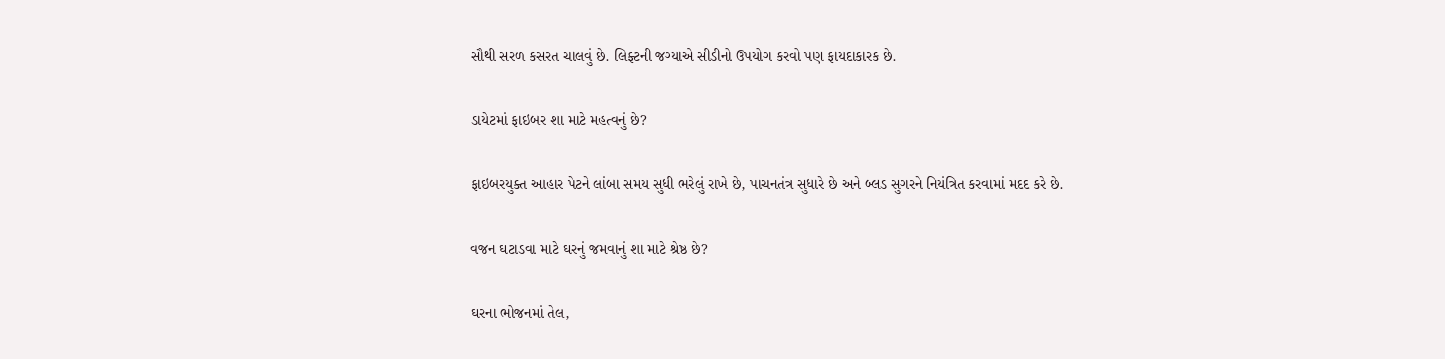સૌથી સરળ કસરત ચાલવું છે. લિફ્ટની જગ્યાએ સીડીનો ઉપયોગ કરવો પણ ફાયદાકારક છે.

ડાયેટમાં ફાઇબર શા માટે મહત્વનું છે?

ફાઇબરયુક્ત આહાર પેટને લાંબા સમય સુધી ભરેલું રાખે છે, પાચનતંત્ર સુધારે છે અને બ્લડ સુગરને નિયંત્રિત કરવામાં મદદ કરે છે.

વજન ઘટાડવા માટે ઘરનું જમવાનું શા માટે શ્રેષ્ઠ છે?

ઘરના ભોજનમાં તેલ,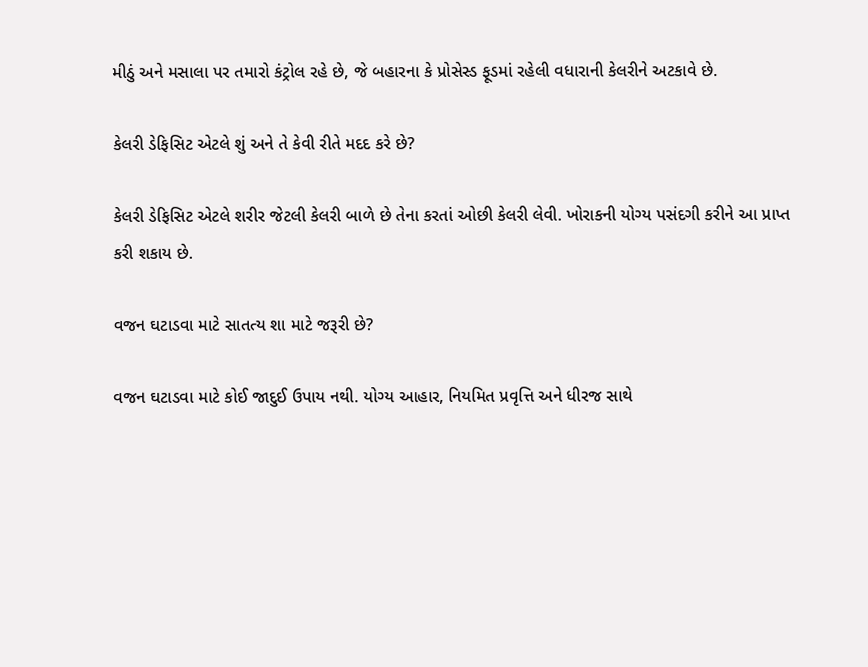મીઠું અને મસાલા પર તમારો કંટ્રોલ રહે છે, જે બહારના કે પ્રોસેસ્ડ ફૂડમાં રહેલી વધારાની કેલરીને અટકાવે છે.

કેલરી ડેફિસિટ એટલે શું અને તે કેવી રીતે મદદ કરે છે?

કેલરી ડેફિસિટ એટલે શરીર જેટલી કેલરી બાળે છે તેના કરતાં ઓછી કેલરી લેવી. ખોરાકની યોગ્ય પસંદગી કરીને આ પ્રાપ્ત કરી શકાય છે.

વજન ઘટાડવા માટે સાતત્ય શા માટે જરૂરી છે?

વજન ઘટાડવા માટે કોઈ જાદુઈ ઉપાય નથી. યોગ્ય આહાર, નિયમિત પ્રવૃત્તિ અને ધીરજ સાથે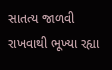સાતત્ય જાળવી રાખવાથી ભૂખ્યા રહ્યા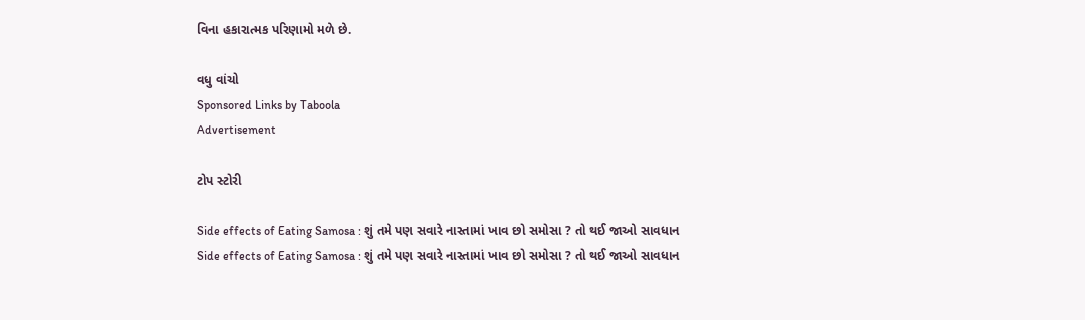વિના હકારાત્મક પરિણામો મળે છે.

વધુ વાંચો
Sponsored Links by Taboola
Advertisement

ટોપ સ્ટોરી

Side effects of Eating Samosa : શું તમે પણ સવારે નાસ્તામાં ખાવ છો સમોસા ? તો થઈ જાઓ સાવધાન
Side effects of Eating Samosa : શું તમે પણ સવારે નાસ્તામાં ખાવ છો સમોસા ? તો થઈ જાઓ સાવધાન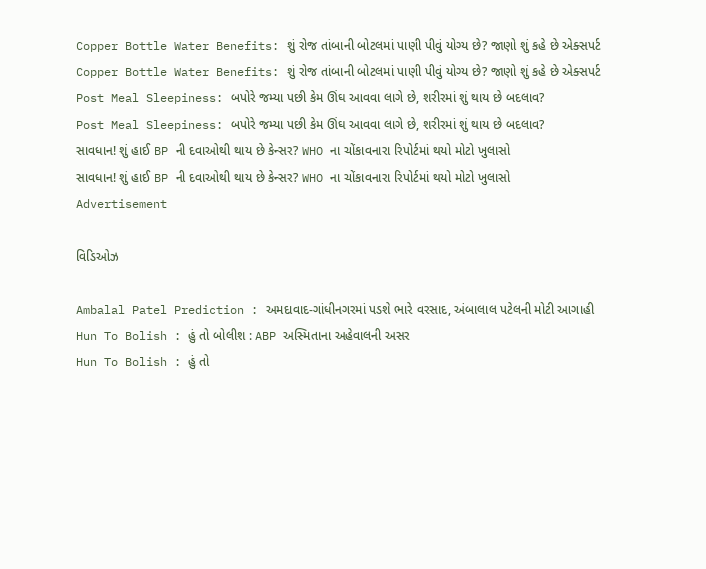Copper Bottle Water Benefits: શું રોજ તાંબાની બોટલમાં પાણી પીવું યોગ્ય છે? જાણો શું કહે છે એક્સપર્ટ
Copper Bottle Water Benefits: શું રોજ તાંબાની બોટલમાં પાણી પીવું યોગ્ય છે? જાણો શું કહે છે એક્સપર્ટ
Post Meal Sleepiness: બપોરે જમ્યા પછી કેમ ઊંઘ આવવા લાગે છે, શરીરમાં શું થાય છે બદલાવ?
Post Meal Sleepiness: બપોરે જમ્યા પછી કેમ ઊંઘ આવવા લાગે છે, શરીરમાં શું થાય છે બદલાવ?
સાવધાન! શું હાઈ BP ની દવાઓથી થાય છે કેન્સર? WHO ના ચોંકાવનારા રિપોર્ટમાં થયો મોટો ખુલાસો
સાવધાન! શું હાઈ BP ની દવાઓથી થાય છે કેન્સર? WHO ના ચોંકાવનારા રિપોર્ટમાં થયો મોટો ખુલાસો
Advertisement

વિડિઓઝ

Ambalal Patel Prediction : અમદાવાદ-ગાંધીનગરમાં પડશે ભારે વરસાદ, અંબાલાલ પટેલની મોટી આગાહી
Hun To Bolish : હું તો બોલીશ : ABP અસ્મિતાના અહેવાલની અસર
Hun To Bolish : હું તો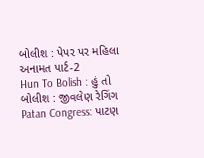બોલીશ : પેપર પર મહિલા અનામત પાર્ટ-2
Hun To Bolish : હું તો બોલીશ : જીવલેણ રેગિંગ
Patan Congress: પાટણ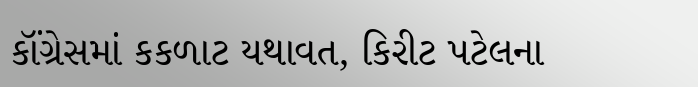કૉંગ્રેસમાં કકળાટ યથાવત, કિરીટ પટેલના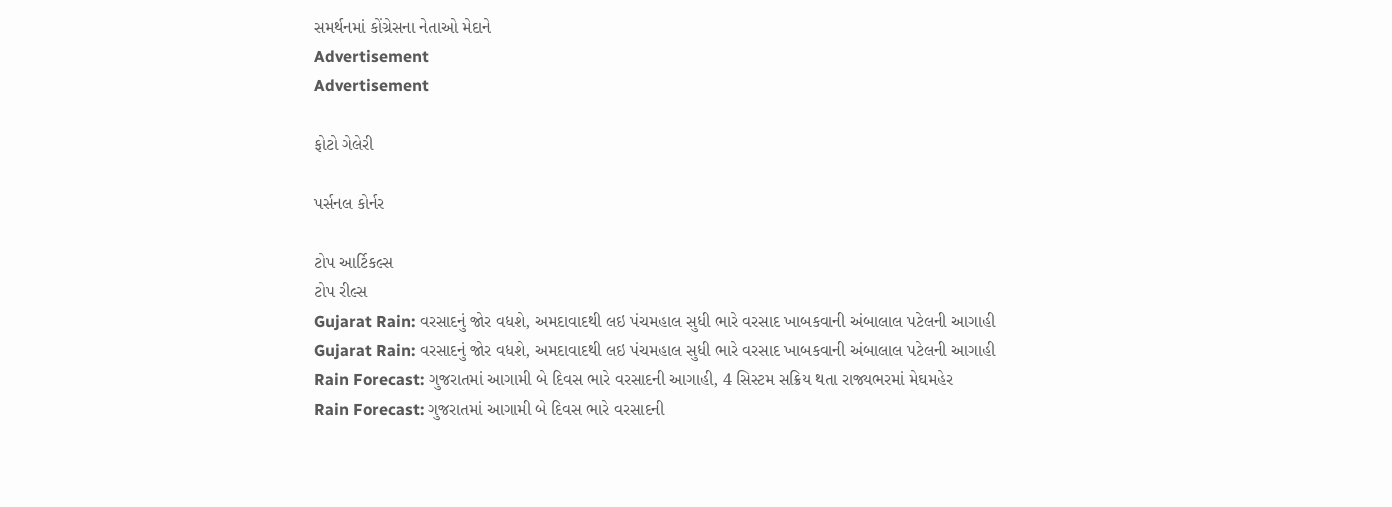સમર્થનમાં કોંગ્રેસના નેતાઓ મેદાને
Advertisement
Advertisement

ફોટો ગેલેરી

પર્સનલ કોર્નર

ટોપ આર્ટિકલ્સ
ટોપ રીલ્સ
Gujarat Rain: વરસાદનું જોર વધશે, અમદાવાદથી લઇ પંચમહાલ સુધી ભારે વરસાદ ખાબકવાની અંબાલાલ પટેલની આગાહી
Gujarat Rain: વરસાદનું જોર વધશે, અમદાવાદથી લઇ પંચમહાલ સુધી ભારે વરસાદ ખાબકવાની અંબાલાલ પટેલની આગાહી
Rain Forecast: ગુજરાતમાં આગામી બે દિવસ ભારે વરસાદની આગાહી, 4 સિસ્ટમ સક્રિય થતા રાજ્યભરમાં મેઘમહેર
Rain Forecast: ગુજરાતમાં આગામી બે દિવસ ભારે વરસાદની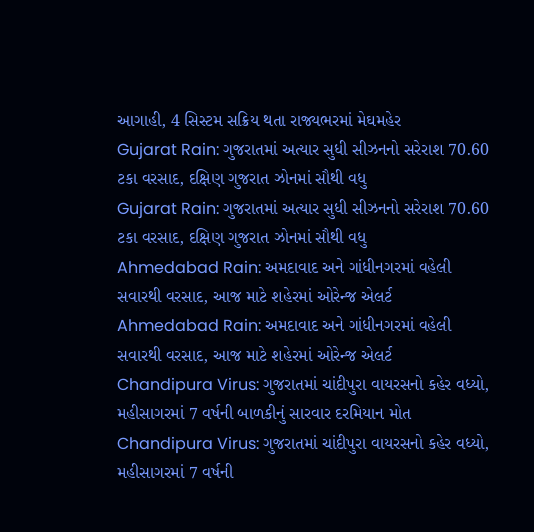આગાહી, 4 સિસ્ટમ સક્રિય થતા રાજ્યભરમાં મેઘમહેર
Gujarat Rain: ગુજરાતમાં અત્યાર સુધી સીઝનનો સરેરાશ 70.60 ટકા વરસાદ, દક્ષિણ ગુજરાત ઝોનમાં સૌથી વધુ
Gujarat Rain: ગુજરાતમાં અત્યાર સુધી સીઝનનો સરેરાશ 70.60 ટકા વરસાદ, દક્ષિણ ગુજરાત ઝોનમાં સૌથી વધુ
Ahmedabad Rain: અમદાવાદ અને ગાંધીનગરમાં વહેલી સવારથી વરસાદ, આજ માટે શહેરમાં ઓરેન્જ એલર્ટ
Ahmedabad Rain: અમદાવાદ અને ગાંધીનગરમાં વહેલી સવારથી વરસાદ, આજ માટે શહેરમાં ઓરેન્જ એલર્ટ
Chandipura Virus: ગુજરાતમાં ચાંદીપુરા વાયરસનો કહેર વધ્યો, મહીસાગરમાં 7 વર્ષની બાળકીનું સારવાર દરમિયાન મોત
Chandipura Virus: ગુજરાતમાં ચાંદીપુરા વાયરસનો કહેર વધ્યો, મહીસાગરમાં 7 વર્ષની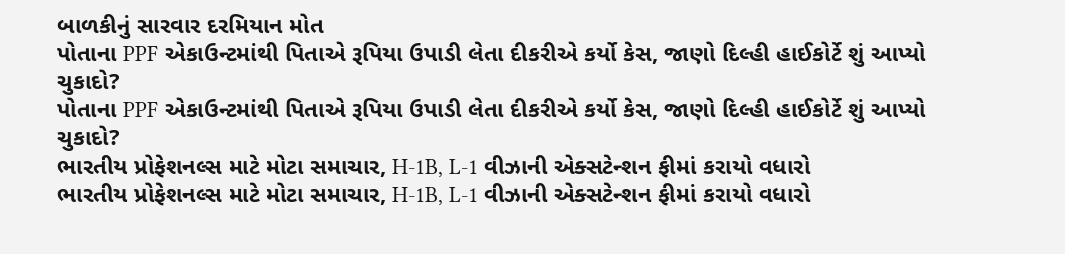બાળકીનું સારવાર દરમિયાન મોત
પોતાના PPF એકાઉન્ટમાંથી પિતાએ રૂપિયા ઉપાડી લેતા દીકરીએ કર્યો કેસ, જાણો દિલ્હી હાઈકોર્ટે શું આપ્યો ચુકાદો?
પોતાના PPF એકાઉન્ટમાંથી પિતાએ રૂપિયા ઉપાડી લેતા દીકરીએ કર્યો કેસ, જાણો દિલ્હી હાઈકોર્ટે શું આપ્યો ચુકાદો?
ભારતીય પ્રોફેશનલ્સ માટે મોટા સમાચાર, H-1B, L-1 વીઝાની એક્સટેન્શન ફીમાં કરાયો વધારો
ભારતીય પ્રોફેશનલ્સ માટે મોટા સમાચાર, H-1B, L-1 વીઝાની એક્સટેન્શન ફીમાં કરાયો વધારો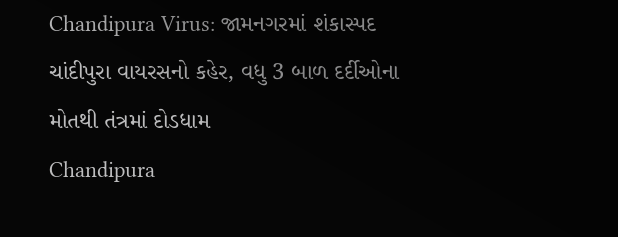Chandipura Virus: જામનગરમાં શંકાસ્પદ ચાંદીપુરા વાયરસનો કહેર, વધુ 3 બાળ દર્દીઓના મોતથી તંત્રમાં દોડધામ
Chandipura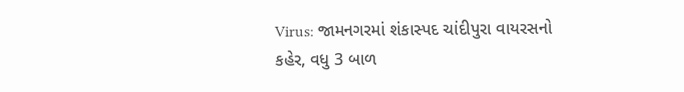Virus: જામનગરમાં શંકાસ્પદ ચાંદીપુરા વાયરસનો કહેર, વધુ 3 બાળ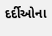દર્દીઓના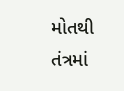મોતથી તંત્રમાં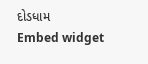દોડધામ
Embed widget